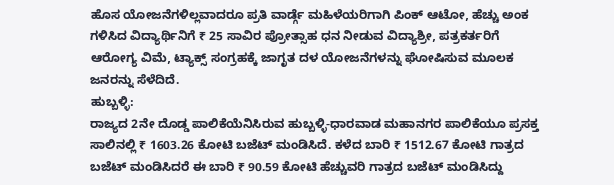ಹೊಸ ಯೋಜನೆಗಳಿಲ್ಲವಾದರೂ ಪ್ರತಿ ವಾರ್ಡ್ಗೆ ಮಹಿಳೆಯರಿಗಾಗಿ ಪಿಂಕ್ ಆಟೋ, ಹೆಚ್ಚು ಅಂಕ ಗಳಿಸಿದ ವಿದ್ಯಾರ್ಥಿನಿಗೆ ₹ 25 ಸಾವಿರ ಪ್ರೋತ್ಸಾಹ ಧನ ನೀಡುವ ವಿದ್ಯಾಶ್ರೀ, ಪತ್ರಕರ್ತರಿಗೆ ಆರೋಗ್ಯ ವಿಮೆ, ಟ್ಯಾಕ್ಸ್ ಸಂಗ್ರಹಕ್ಕೆ ಜಾಗೃತ ದಳ ಯೋಜನೆಗಳನ್ನು ಘೋಷಿಸುವ ಮೂಲಕ ಜನರನ್ನು ಸೆಳೆದಿದೆ.
ಹುಬ್ಬಳ್ಳಿ:
ರಾಜ್ಯದ 2ನೇ ದೊಡ್ಡ ಪಾಲಿಕೆಯೆನಿಸಿರುವ ಹುಬ್ಬಳ್ಳಿ-ಧಾರವಾಡ ಮಹಾನಗರ ಪಾಲಿಕೆಯೂ ಪ್ರಸಕ್ತ ಸಾಲಿನಲ್ಲಿ ₹ 1603.26 ಕೋಟಿ ಬಜೆಟ್ ಮಂಡಿಸಿದೆ. ಕಳೆದ ಬಾರಿ ₹ 1512.67 ಕೋಟಿ ಗಾತ್ರದ ಬಜೆಟ್ ಮಂಡಿಸಿದರೆ ಈ ಬಾರಿ ₹ 90.59 ಕೋಟಿ ಹೆಚ್ಚುವರಿ ಗಾತ್ರದ ಬಜೆಟ್ ಮಂಡಿಸಿದ್ದು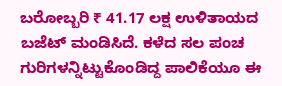ಬರೋಬ್ಬರಿ ₹ 41.17 ಲಕ್ಷ ಉಳಿತಾಯದ ಬಜೆಟ್ ಮಂಡಿಸಿದೆ. ಕಳೆದ ಸಲ ಪಂಚ ಗುರಿಗಳನ್ನಿಟ್ಟುಕೊಂಡಿದ್ದ ಪಾಲಿಕೆಯೂ ಈ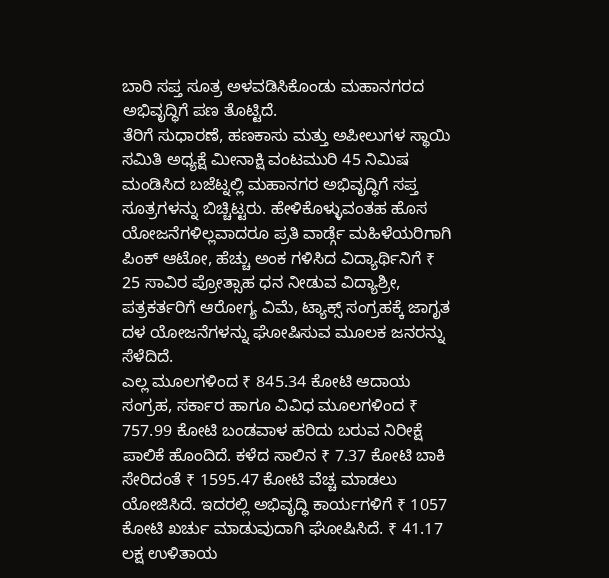ಬಾರಿ ಸಪ್ತ ಸೂತ್ರ ಅಳವಡಿಸಿಕೊಂಡು ಮಹಾನಗರದ ಅಭಿವೃದ್ಧಿಗೆ ಪಣ ತೊಟ್ಟಿದೆ.
ತೆರಿಗೆ ಸುಧಾರಣೆ, ಹಣಕಾಸು ಮತ್ತು ಅಪೀಲುಗಳ ಸ್ಥಾಯಿ ಸಮಿತಿ ಅಧ್ಯಕ್ಷೆ ಮೀನಾಕ್ಷಿ ವಂಟಮುರಿ 45 ನಿಮಿಷ ಮಂಡಿಸಿದ ಬಜೆಟ್ನಲ್ಲಿ ಮಹಾನಗರ ಅಭಿವೃದ್ಧಿಗೆ ಸಪ್ತ ಸೂತ್ರಗಳನ್ನು ಬಿಚ್ಚಿಟ್ಟರು. ಹೇಳಿಕೊಳ್ಳುವಂತಹ ಹೊಸ ಯೋಜನೆಗಳಿಲ್ಲವಾದರೂ ಪ್ರತಿ ವಾರ್ಡ್ಗೆ ಮಹಿಳೆಯರಿಗಾಗಿ ಪಿಂಕ್ ಆಟೋ, ಹೆಚ್ಚು ಅಂಕ ಗಳಿಸಿದ ವಿದ್ಯಾರ್ಥಿನಿಗೆ ₹ 25 ಸಾವಿರ ಪ್ರೋತ್ಸಾಹ ಧನ ನೀಡುವ ವಿದ್ಯಾಶ್ರೀ, ಪತ್ರಕರ್ತರಿಗೆ ಆರೋಗ್ಯ ವಿಮೆ, ಟ್ಯಾಕ್ಸ್ ಸಂಗ್ರಹಕ್ಕೆ ಜಾಗೃತ ದಳ ಯೋಜನೆಗಳನ್ನು ಘೋಷಿಸುವ ಮೂಲಕ ಜನರನ್ನು ಸೆಳೆದಿದೆ.
ಎಲ್ಲ ಮೂಲಗಳಿಂದ ₹ 845.34 ಕೋಟಿ ಆದಾಯ ಸಂಗ್ರಹ, ಸರ್ಕಾರ ಹಾಗೂ ವಿವಿಧ ಮೂಲಗಳಿಂದ ₹ 757.99 ಕೋಟಿ ಬಂಡವಾಳ ಹರಿದು ಬರುವ ನಿರೀಕ್ಷೆ ಪಾಲಿಕೆ ಹೊಂದಿದೆ. ಕಳೆದ ಸಾಲಿನ ₹ 7.37 ಕೋಟಿ ಬಾಕಿ ಸೇರಿದಂತೆ ₹ 1595.47 ಕೋಟಿ ವೆಚ್ಚ ಮಾಡಲು ಯೋಜಿಸಿದೆ. ಇದರಲ್ಲಿ ಅಭಿವೃದ್ಧಿ ಕಾರ್ಯಗಳಿಗೆ ₹ 1057 ಕೋಟಿ ಖರ್ಚು ಮಾಡುವುದಾಗಿ ಘೋಷಿಸಿದೆ. ₹ 41.17 ಲಕ್ಷ ಉಳಿತಾಯ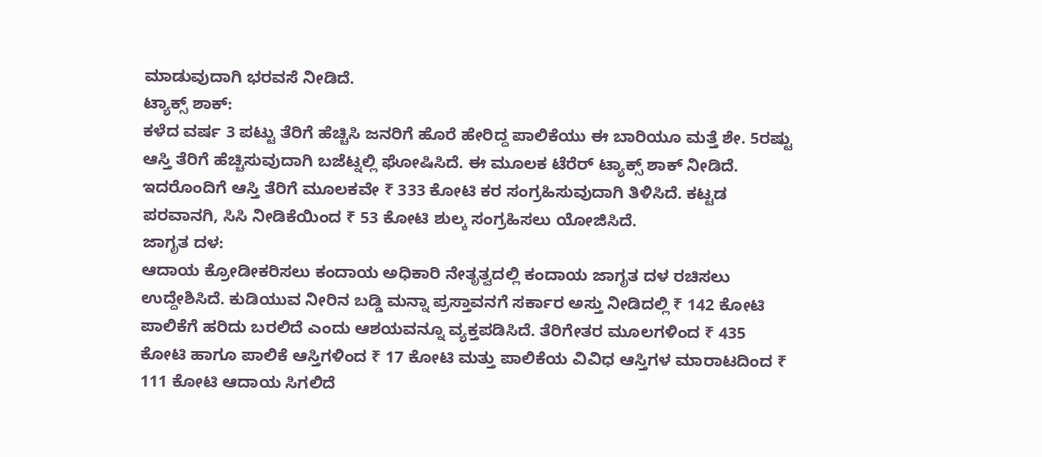ಮಾಡುವುದಾಗಿ ಭರವಸೆ ನೀಡಿದೆ.
ಟ್ಯಾಕ್ಸ್ ಶಾಕ್:
ಕಳೆದ ವರ್ಷ 3 ಪಟ್ಟು ತೆರಿಗೆ ಹೆಚ್ಚಿಸಿ ಜನರಿಗೆ ಹೊರೆ ಹೇರಿದ್ದ ಪಾಲಿಕೆಯು ಈ ಬಾರಿಯೂ ಮತ್ತೆ ಶೇ. 5ರಷ್ಟು ಆಸ್ತಿ ತೆರಿಗೆ ಹೆಚ್ಚಿಸುವುದಾಗಿ ಬಜೆಟ್ನಲ್ಲಿ ಘೋಷಿಸಿದೆ. ಈ ಮೂಲಕ ಟೆರೆರ್ ಟ್ಯಾಕ್ಸ್ ಶಾಕ್ ನೀಡಿದೆ. ಇದರೊಂದಿಗೆ ಆಸ್ತಿ ತೆರಿಗೆ ಮೂಲಕವೇ ₹ 333 ಕೋಟಿ ಕರ ಸಂಗ್ರಹಿಸುವುದಾಗಿ ತಿಳಿಸಿದೆ. ಕಟ್ಟಡ ಪರವಾನಗಿ, ಸಿಸಿ ನೀಡಿಕೆಯಿಂದ ₹ 53 ಕೋಟಿ ಶುಲ್ಕ ಸಂಗ್ರಹಿಸಲು ಯೋಜಿಸಿದೆ.
ಜಾಗೃತ ದಳ:
ಆದಾಯ ಕ್ರೋಡೀಕರಿಸಲು ಕಂದಾಯ ಅಧಿಕಾರಿ ನೇತೃತ್ವದಲ್ಲಿ ಕಂದಾಯ ಜಾಗೃತ ದಳ ರಚಿಸಲು ಉದ್ದೇಶಿಸಿದೆ. ಕುಡಿಯುವ ನೀರಿನ ಬಡ್ಡಿ ಮನ್ನಾ ಪ್ರಸ್ತಾವನಗೆ ಸರ್ಕಾರ ಅಸ್ತು ನೀಡಿದಲ್ಲಿ ₹ 142 ಕೋಟಿ ಪಾಲಿಕೆಗೆ ಹರಿದು ಬರಲಿದೆ ಎಂದು ಆಶಯವನ್ನೂ ವ್ಯಕ್ತಪಡಿಸಿದೆ. ತೆರಿಗೇತರ ಮೂಲಗಳಿಂದ ₹ 435 ಕೋಟಿ ಹಾಗೂ ಪಾಲಿಕೆ ಆಸ್ತಿಗಳಿಂದ ₹ 17 ಕೋಟಿ ಮತ್ತು ಪಾಲಿಕೆಯ ವಿವಿಧ ಆಸ್ತಿಗಳ ಮಾರಾಟದಿಂದ ₹ 111 ಕೋಟಿ ಆದಾಯ ಸಿಗಲಿದೆ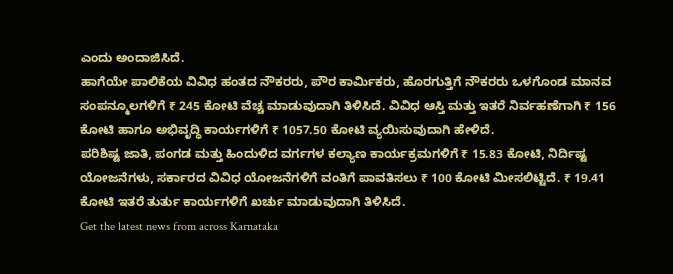ಎಂದು ಅಂದಾಜಿಸಿದೆ.
ಹಾಗೆಯೇ ಪಾಲಿಕೆಯ ವಿವಿಧ ಹಂತದ ನೌಕರರು, ಪೌರ ಕಾರ್ಮಿಕರು, ಹೊರಗುತ್ತಿಗೆ ನೌಕರರು ಒಳಗೊಂಡ ಮಾನವ ಸಂಪನ್ಮೂಲಗಳಿಗೆ ₹ 245 ಕೋಟಿ ವೆಚ್ಚ ಮಾಡುವುದಾಗಿ ತಿಳಿಸಿದೆ. ವಿವಿಧ ಆಸ್ತಿ ಮತ್ತು ಇತರೆ ನಿರ್ವಹಣೆಗಾಗಿ ₹ 156 ಕೋಟಿ ಹಾಗೂ ಅಭಿವೃದ್ಧಿ ಕಾರ್ಯಗಳಿಗೆ ₹ 1057.50 ಕೋಟಿ ವ್ಯಯಿಸುವುದಾಗಿ ಹೇಳಿದೆ.
ಪರಿಶಿಷ್ಟ ಜಾತಿ, ಪಂಗಡ ಮತ್ತು ಹಿಂದುಳಿದ ವರ್ಗಗಳ ಕಲ್ಯಾಣ ಕಾರ್ಯಕ್ರಮಗಳಿಗೆ ₹ 15.83 ಕೋಟಿ, ನಿರ್ದಿಷ್ಟ ಯೋಜನೆಗಳು, ಸರ್ಕಾರದ ವಿವಿಧ ಯೋಜನೆಗಳಿಗೆ ವಂತಿಗೆ ಪಾವತಿಸಲು ₹ 100 ಕೋಟಿ ಮೀಸಲಿಟ್ಟಿದೆ. ₹ 19.41 ಕೋಟಿ ಇತರೆ ತುರ್ತು ಕಾರ್ಯಗಳಿಗೆ ಖರ್ಚು ಮಾಡುವುದಾಗಿ ತಿಳಿಸಿದೆ.
Get the latest news from across Karnataka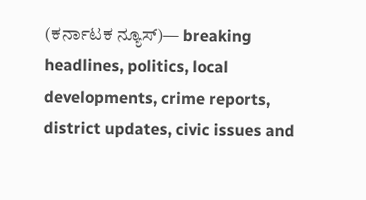(ಕರ್ನಾಟಕ ನ್ಯೂಸ್)— breaking headlines, politics, local developments, crime reports, district updates, civic issues and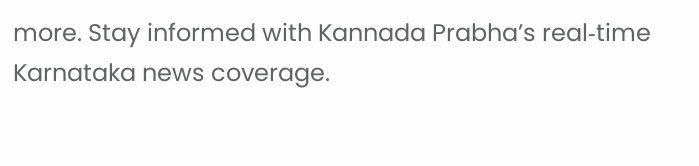more. Stay informed with Kannada Prabha’s real‑time Karnataka news coverage.